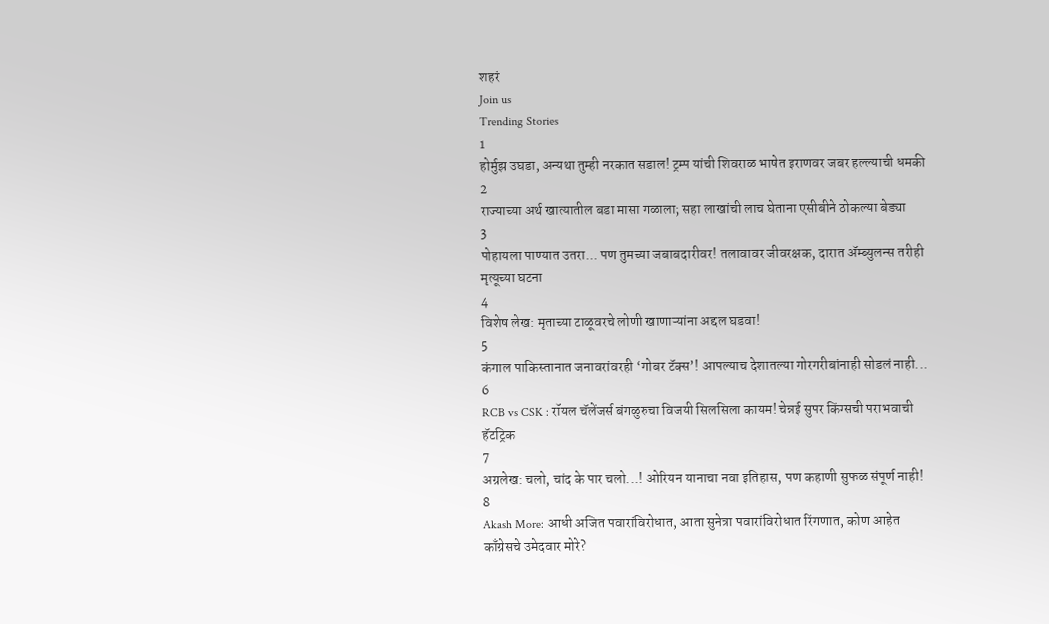शहरं
Join us
Trending Stories
1
होर्मुझ उघडा, अन्यथा तुम्ही नरकात सडाल! ट्रम्प यांची शिवराळ भाषेत इराणवर जबर हल्ल्याची धमकी
2
राज्याच्या अर्थ खात्यातील बडा मासा गळाला; सहा लाखांची लाच घेताना एसीबीने ठोकल्या बेड्या
3
पोहायला पाण्यात उतरा... पण तुमच्या जबाबदारीवर! तलावावर जीवरक्षक, दारात ॲम्ब्युलन्स तरीही मृत्यूच्या घटना
4
विशेष लेख: मृताच्या टाळूवरचे लोणी खाणाऱ्यांना अद्दल घडवा!
5
कंगाल पाकिस्तानात जनावरांवरही ‘गोबर टॅक्स’! आपल्याच देशातल्या गोरगरीबांनाही सोडलं नाही...
6
RCB vs CSK : रॉयल चॅलेंजर्स बंगळुरुचा विजयी सिलसिला कायम! चेन्नई सुपर किंग्सची पराभवाची हॅटट्रिक
7
अग्रलेख: चलो, चांद के पार चलो...! ओरियन यानाचा नवा इतिहास, पण कहाणी सुफळ संपूर्ण नाही!
8
Akash More: आधी अजित पवारांविरोधात, आता सुनेत्रा पवारांविरोधात रिंगणात, कोण आहेत काँग्रेसचे उमेदवार मोरे?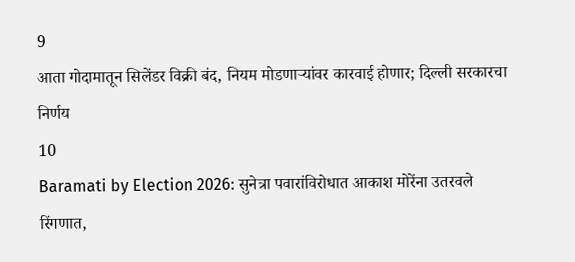9
आता गोदामातून सिलेंडर विक्री बंद, नियम मोडणाऱ्यांवर कारवाई होणार; दिल्ली सरकारचा निर्णय
10
Baramati by Election 2026: सुनेत्रा पवारांविरोधात आकाश मोरेंना उतरवले रिंगणात,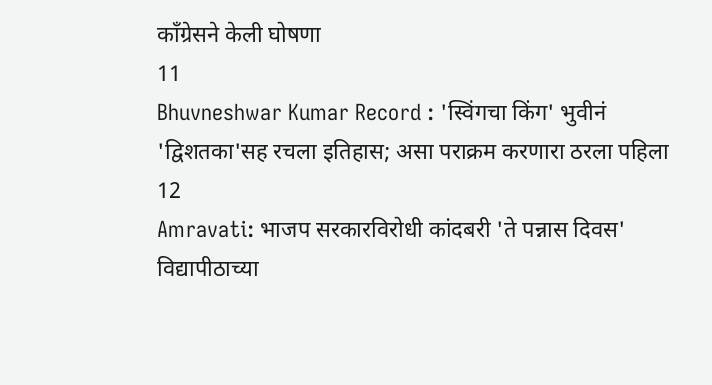काँग्रेसने केली घोषणा
11
Bhuvneshwar Kumar Record : 'स्विंगचा किंग' भुवीनं 'द्विशतका'सह रचला इतिहास; असा पराक्रम करणारा ठरला पहिला
12
Amravati: भाजप सरकारविरोधी कांदबरी 'ते पन्नास दिवस' विद्यापीठाच्या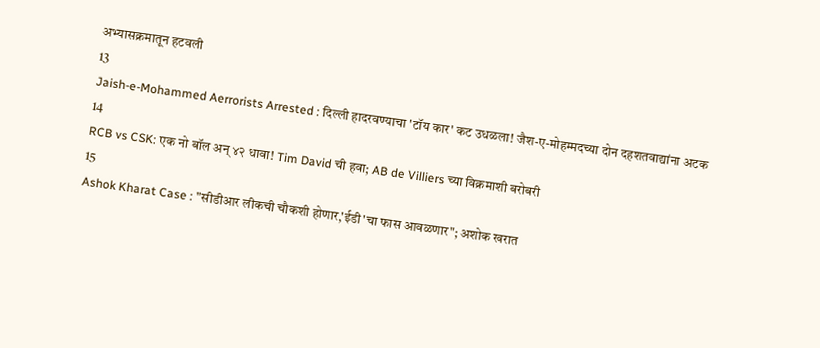अभ्यासक्रमातून हटवली
13
Jaish-e-Mohammed Aerrorists Arrested : दिल्ली हादरवण्याचा 'टॉय कार' कट उधळला! जैश-ए-मोहम्मदच्या दोन दहशतवाद्यांना अटक
14
RCB vs CSK: एक नो बॉल अन् ४२ धावा! Tim David ची हवा; AB de Villiers च्या विक्रमाशी बरोबरी
15
Ashok Kharat Case : "सीडीआर लीकची चौकशी होणार,'ईडी'चा फास आवळणार"; अशोक खरात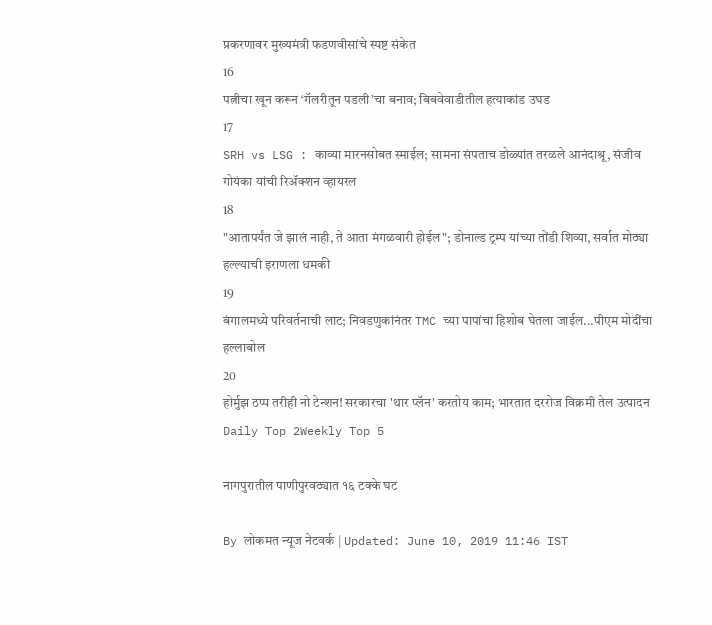प्रकरणावर मुख्यमंत्री फडणवीसांचे स्पष्ट संकेत
16
पत्नीचा खून करून ‘गॅलरीतून पडली’चा बनाव; बिबवेवाडीतील हत्याकांड उघड
17
SRH vs LSG : काव्या मारनसोबत स्माईल; सामना संपताच डोळ्यांत तरळले आनंदाश्रू, संजीव गोयंका यांची रिॲक्शन व्हायरल
18
"आतापर्यंत जे झालं नाही, ते आता मंगळवारी होईल"; डोनाल्ड ट्रम्प यांच्या तोंडी शिव्या, सर्वात मोठ्या हल्ल्याची इराणला धमकी
19
बंगालमध्ये परिवर्तनाची लाट; निवडणुकांनंतर TMC च्या पापांचा हिशोब घेतला जाईल...पीएम मोदींचा हल्लाबोल
20
होर्मुझ ठप्प तरीही नो टेन्शन! सरकारचा 'थार प्लॅन' करतोय काम; भारतात दररोज विक्रमी तेल उत्पादन
Daily Top 2Weekly Top 5

नागपुरातील पाणीपुरवठ्यात १६ टक्के घट

By लोकमत न्यूज नेटवर्क | Updated: June 10, 2019 11:46 IST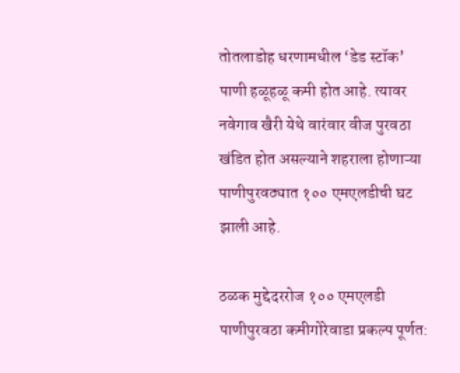तोतलाडोह धरणामधील ‘डेड स्टॉक’ पाणी हळूहळू कमी होत आहे. त्यावर नवेगाव खैरी येथे वारंवार वीज पुरवठा खंडित होत असल्याने शहराला होणाऱ्या पाणीपुरवठ्यात १०० एमएलडीची घट झाली आहे.

ठळक मुद्देदररोज १०० एमएलडी पाणीपुरवठा कमीगोरेवाडा प्रकल्प पूर्णत: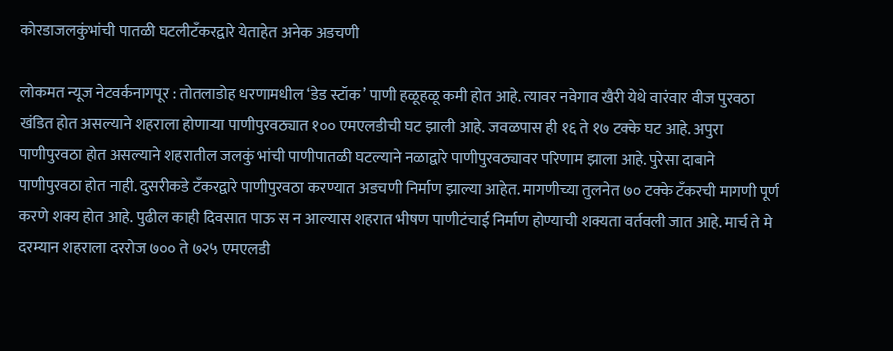कोरडाजलकुंभांची पातळी घटलीटँकरद्वारे येताहेत अनेक अडचणी

लोकमत न्यूज नेटवर्कनागपूर : तोतलाडोह धरणामधील ‘डेड स्टॉक’ पाणी हळूहळू कमी होत आहे. त्यावर नवेगाव खैरी येथे वारंवार वीज पुरवठा खंडित होत असल्याने शहराला होणाऱ्या पाणीपुरवठ्यात १०० एमएलडीची घट झाली आहे. जवळपास ही १६ ते १७ टक्के घट आहे. अपुरा पाणीपुरवठा होत असल्याने शहरातील जलकुं भांची पाणीपातळी घटल्याने नळाद्वारे पाणीपुरवठ्यावर परिणाम झाला आहे. पुरेसा दाबाने पाणीपुरवठा होत नाही. दुसरीकडे टँकरद्वारे पाणीपुरवठा करण्यात अडचणी निर्माण झाल्या आहेत. मागणीच्या तुलनेत ७० टक्के टँकरची मागणी पूर्ण करणे शक्य होत आहे. पुढील काही दिवसात पाऊ स न आल्यास शहरात भीषण पाणीटंचाई निर्माण होण्याची शक्यता वर्तवली जात आहे. मार्च ते मे दरम्यान शहराला दररोज ७०० ते ७२५ एमएलडी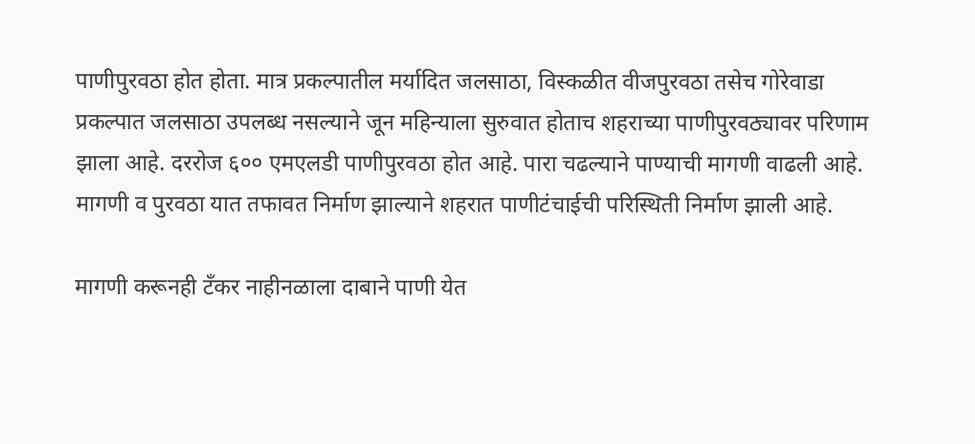पाणीपुरवठा होत होता. मात्र प्रकल्पातील मर्यादित जलसाठा, विस्कळीत वीजपुरवठा तसेच गोरेवाडा प्रकल्पात जलसाठा उपलब्ध नसल्याने जून महिन्याला सुरुवात होताच शहराच्या पाणीपुरवठ्यावर परिणाम झाला आहे. दररोज ६०० एमएलडी पाणीपुरवठा होत आहे. पारा चढल्याने पाण्याची मागणी वाढली आहे. मागणी व पुरवठा यात तफावत निर्माण झाल्याने शहरात पाणीटंचाईची परिस्थिती निर्माण झाली आहे.

मागणी करूनही टँकर नाहीनळाला दाबाने पाणी येत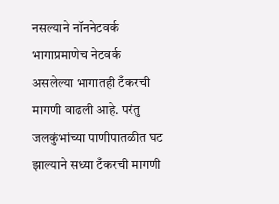नसल्याने नॉननेटवर्क भागाप्रमाणेच नेटवर्क असलेल्या भागातही टँकरची मागणी वाढली आहे. परंतु जलकुंभांच्या पाणीपातळीत घट झाल्याने सध्या टँकरची मागणी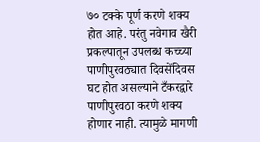७० टक्के पूर्ण करणे शक्य होत आहे. परंतु नवेगाव खैरी प्रकल्पातून उपलब्ध कच्च्या पाणीपुरवठ्यात दिवसेंदिवस घट होत असल्याने टँकरद्वारे पाणीपुरवठा करणे शक्य होणार नाही. त्यामुळे मागणी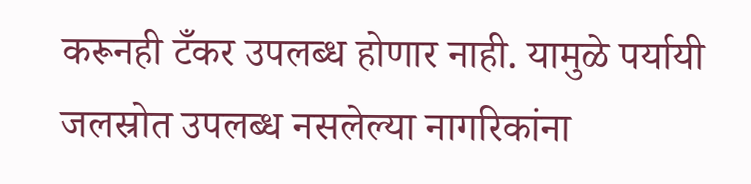करूनही टँकर उपलब्ध होणार नाही. यामुळे पर्यायी जलस्रोत उपलब्ध नसलेल्या नागरिकांना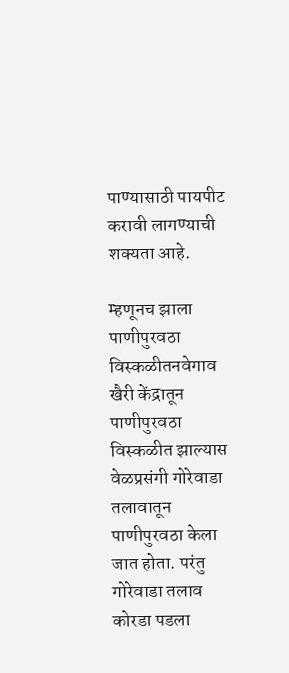पाण्यासाठी पायपीट करावी लागण्याची शक्यता आहे.

म्हणूनच झाला पाणीपुरवठा विस्कळीतनवेगाव खैरी केंद्रातून पाणीपुरवठा विस्कळीत झाल्यास वेळप्रसंगी गोरेवाडा तलावातून पाणीपुरवठा केला जात होता. परंतु गोरेवाडा तलाव कोरडा पडला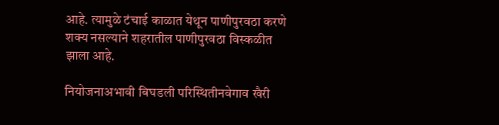आहे. त्यामुळे टंचाई काळात येथून पाणीपुरवठा करणे शक्य नसल्याने शहरातील पाणीपुरवठा विस्कळीत झाला आहे.

नियोजनाअभावी बिघडली परिस्थितीनवेगाव खैरी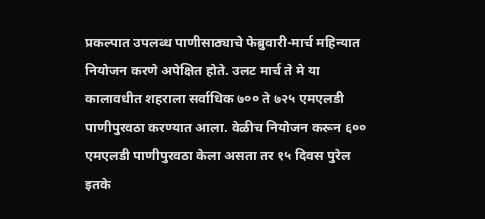प्रकल्पात उपलब्ध पाणीसाठ्याचे फेब्रुवारी-मार्च महिन्यात नियोजन करणे अपेक्षित होते. उलट मार्च ते मे या कालावधीत शहराला सर्वाधिक ७०० ते ७२५ एमएलडी पाणीपुरवठा करण्यात आला. वेळीच नियोजन करून ६०० एमएलडी पाणीपुरवठा केला असता तर १५ दिवस पुरेल इतके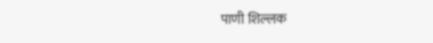पाणी शिल्लक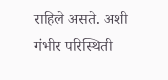राहिले असते. अशी गंभीर परिस्थिती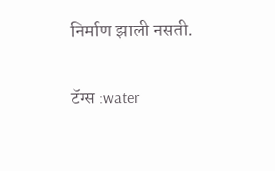निर्माण झाली नसती.

टॅग्स :water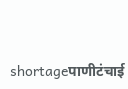shortageपाणीटंचाई